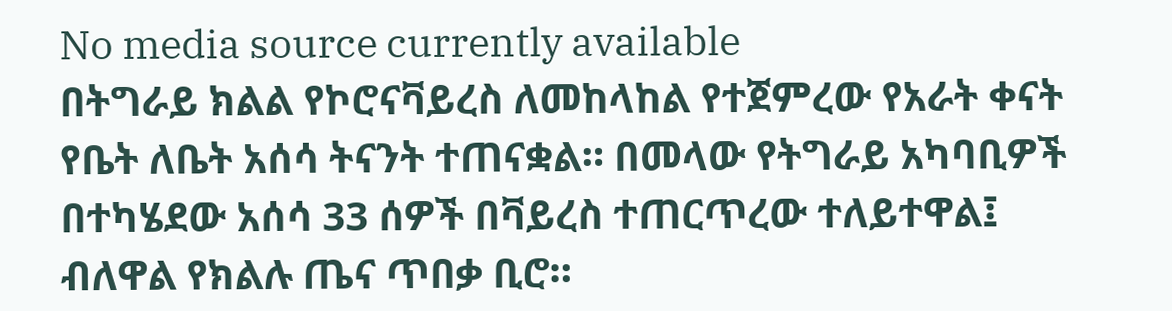No media source currently available
በትግራይ ክልል የኮሮናቫይረስ ለመከላከል የተጀምረው የአራት ቀናት የቤት ለቤት አሰሳ ትናንት ተጠናቋል። በመላው የትግራይ አካባቢዎች በተካሄደው አሰሳ 33 ሰዎች በቫይረስ ተጠርጥረው ተለይተዋል፤ ብለዋል የክልሉ ጤና ጥበቃ ቢሮ።